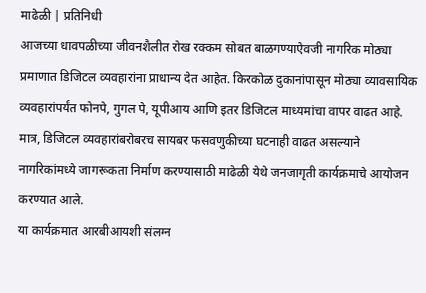माढेळी | प्रतिनिधी
आजच्या धावपळीच्या जीवनशैलीत रोख रक्कम सोबत बाळगण्याऐवजी नागरिक मोठ्या प्रमाणात डिजिटल व्यवहारांना प्राधान्य देत आहेत. किरकोळ दुकानांपासून मोठ्या व्यावसायिक व्यवहारांपर्यंत फोनपे, गुगल पे, यूपीआय आणि इतर डिजिटल माध्यमांचा वापर वाढत आहे. मात्र, डिजिटल व्यवहारांबरोबरच सायबर फसवणुकीच्या घटनाही वाढत असल्याने नागरिकांमध्ये जागरूकता निर्माण करण्यासाठी माढेळी येथे जनजागृती कार्यक्रमाचे आयोजन करण्यात आले.
या कार्यक्रमात आरबीआयशी संलग्न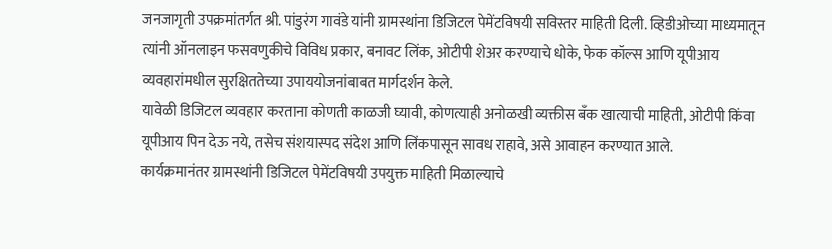जनजागृती उपक्रमांतर्गत श्री. पांडुरंग गावंडे यांनी ग्रामस्थांना डिजिटल पेमेंटविषयी सविस्तर माहिती दिली. व्हिडीओच्या माध्यमातून त्यांनी ऑनलाइन फसवणुकीचे विविध प्रकार, बनावट लिंक, ओटीपी शेअर करण्याचे धोके, फेक कॉल्स आणि यूपीआय व्यवहारांमधील सुरक्षिततेच्या उपाययोजनांबाबत मार्गदर्शन केले.
यावेळी डिजिटल व्यवहार करताना कोणती काळजी घ्यावी, कोणत्याही अनोळखी व्यक्तीस बँक खात्याची माहिती, ओटीपी किंवा यूपीआय पिन देऊ नये, तसेच संशयास्पद संदेश आणि लिंकपासून सावध राहावे, असे आवाहन करण्यात आले.
कार्यक्रमानंतर ग्रामस्थांनी डिजिटल पेमेंटविषयी उपयुक्त माहिती मिळाल्याचे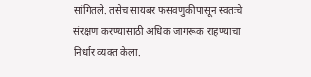सांगितले. तसेच सायबर फसवणुकीपासून स्वतःचे संरक्षण करण्यासाठी अधिक जागरूक राहण्याचा निर्धार व्यक्त केला.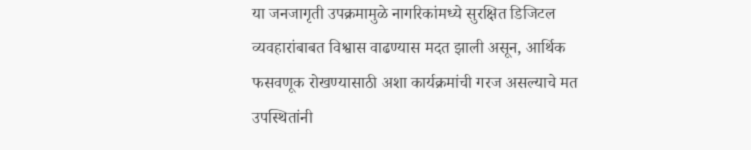या जनजागृती उपक्रमामुळे नागरिकांमध्ये सुरक्षित डिजिटल व्यवहारांबाबत विश्वास वाढण्यास मदत झाली असून, आर्थिक फसवणूक रोखण्यासाठी अशा कार्यक्रमांची गरज असल्याचे मत उपस्थितांनी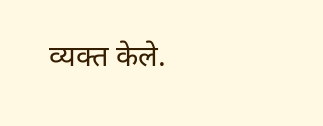व्यक्त केले.